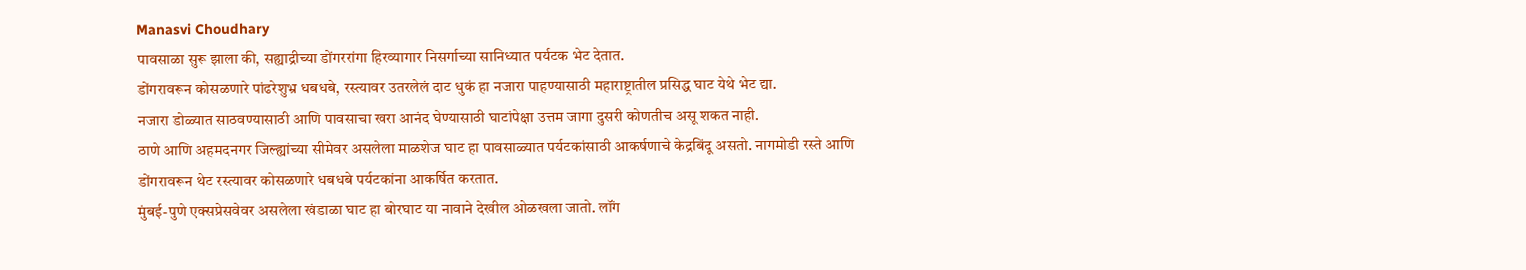Manasvi Choudhary
पावसाळा सुरू झाला की, सह्याद्रीच्या डोंगररांगा हिरव्यागार निसर्गाच्या सानिध्यात पर्यटक भेट देतात.
डोंगरावरून कोसळणारे पांढरेशुभ्र धबधबे, रस्त्यावर उतरलेलं दाट धुकं हा नजारा पाहण्यासाठी महाराष्ट्रातील प्रसिद्ध घाट येथे भेट द्या.
नजारा डोळ्यात साठवण्यासाठी आणि पावसाचा खरा आनंद घेण्यासाठी घाटांपेक्षा उत्तम जागा दुसरी कोणतीच असू शकत नाही.
ठाणे आणि अहमदनगर जिल्ह्यांच्या सीमेवर असलेला माळशेज घाट हा पावसाळ्यात पर्यटकांसाठी आकर्षणाचे केद्रबिंदू असतो. नागमोडी रस्ते आणि डोंगरावरून थेट रस्त्यावर कोसळणारे धबधबे पर्यटकांना आकर्षित करतात.
मुंबई-पुणे एक्सप्रेसवेवर असलेला खंडाळा घाट हा बोरघाट या नावाने देखील ओळखला जातो. लॉंग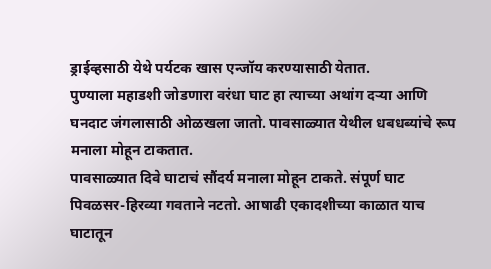ड्राईव्हसाठी येथे पर्यटक खास एन्जॉय करण्यासाठी येतात.
पुण्याला महाडशी जोडणारा वरंधा घाट हा त्याच्या अथांग दऱ्या आणि घनदाट जंगलासाठी ओळखला जातो. पावसाळ्यात येथील धबधब्यांचे रूप मनाला मोहून टाकतात.
पावसाळ्यात दिवे घाटाचं सौंदर्य मनाला मोहून टाकते. संपूर्ण घाट पिवळसर-हिरव्या गवताने नटतो. आषाढी एकादशीच्या काळात याच घाटातून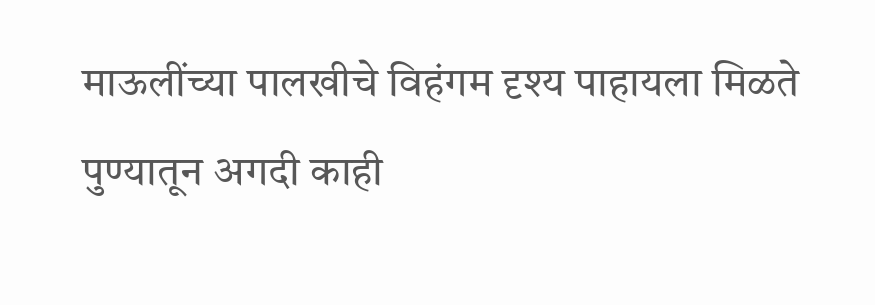माऊलींच्या पालखीचे विहंगम दृश्य पाहायला मिळते
पुण्यातून अगदी काही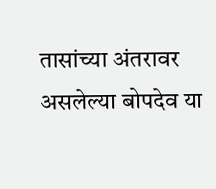तासांच्या अंतरावर असलेल्या बोपदेव या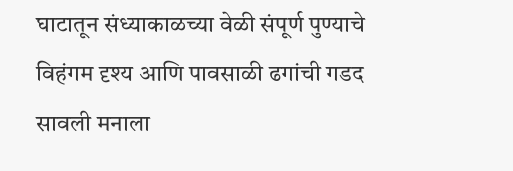घाटातून संध्याकाळच्या वेळी संपूर्ण पुण्याचे विहंगम दृश्य आणि पावसाळी ढगांची गडद सावली मनाला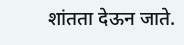शांतता देऊन जाते.